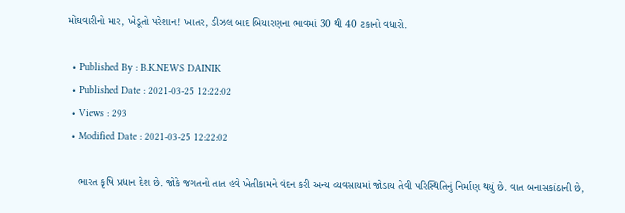મોંઘવારીનો માર, ખેડૂતો પરેશાન! ખાતર, ડીઝલ બાદ બિયારણના ભાવમાં 30 થી 40 ટકાનો વધારો.

  • Published By : B.K.NEWS DAINIK
  • Published Date : 2021-03-25 12:22:02
  • Views : 293
  • Modified Date : 2021-03-25 12:22:02

    ભારત કૃષિ પ્રધાન દેશ છે. જોકે જગતનો તાત હવે ખેતીકામને વંદન કરી અન્ય વ્યવસાયમાં જોડાય તેવી પરિસ્થિતિનું નિર્માણ થયું છે. વાત બનાસકાંઠાની છે,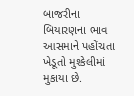બાજરીના બિયારણના ભાવ આસમાને પહોંચતા ખેડૂતો મુશ્કેલીમાં મુકાયા છે.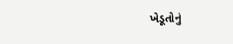ખેડૂતોનું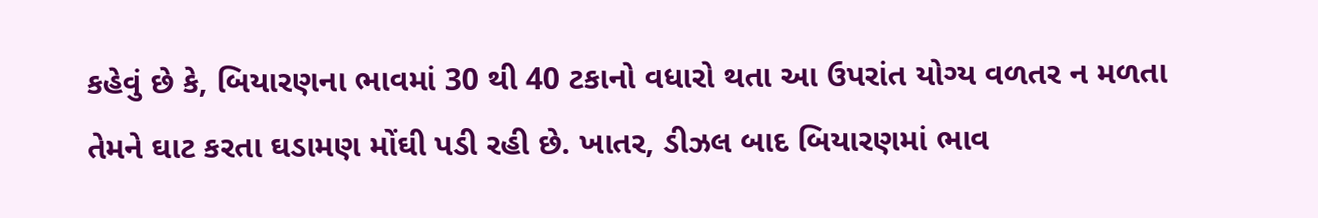કહેવું છે કે, બિયારણના ભાવમાં 30 થી 40 ટકાનો વધારો થતા આ ઉપરાંત યોગ્ય વળતર ન મળતા તેમને ઘાટ કરતા ઘડામણ મોંઘી પડી રહી છે. ખાતર, ડીઝલ બાદ બિયારણમાં ભાવ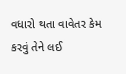વધારો થતા વાવેતર કેમ કરવું તેને લઈ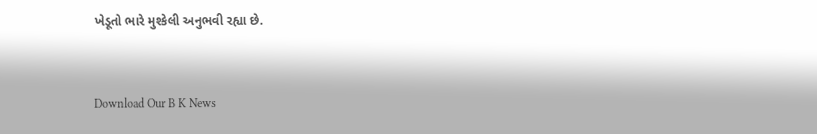ખેડૂતો ભારે મુશ્કેલી અનુભવી રહ્યા છે.


Download Our B K News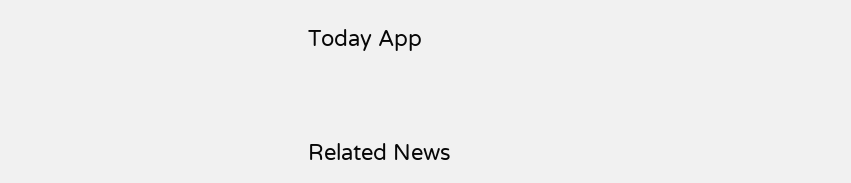Today App



Related News